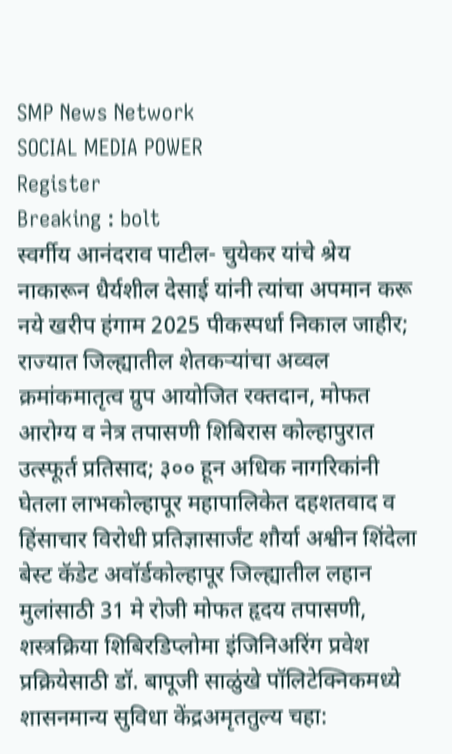SMP News Network
SOCIAL MEDIA POWER
Register
Breaking : bolt
स्वर्गीय आनंदराव पाटील- चुयेकर यांचे श्रेय नाकारून धैर्यशील देसाई यांनी त्यांचा अपमान करू नये खरीप हंगाम 2025 पीकस्पर्धा निकाल जाहीर; राज्यात जिल्ह्यातील शेतकऱ्यांचा अव्वल क्रमांकमातृत्व ग्रुप आयोजित रक्तदान, मोफत आरोग्य व नेत्र तपासणी शिबिरास कोल्हापुरात उत्स्फूर्त प्रतिसाद; ३०० हून अधिक नागरिकांनी घेतला लाभकोल्हापूर महापालिकेत दहशतवाद व हिंसाचार विरोधी प्रतिज्ञासार्जंट शौर्या अश्वीन शिंदेला बेस्ट कॅडेट अवॉर्डकोल्हापूर जिल्ह्यातील लहान मुलांसाठी 31 मे रोजी मोफत हृदय तपासणी, शस्त्रक्रिया शिबिरडिप्लोमा इंजिनिअरिंग प्रवेश प्रक्रियेसाठी डॉ. बापूजी साळुंखे पॉलिटेक्निकमध्ये शासनमान्य सुविधा केंद्रअमृततुल्य चहा: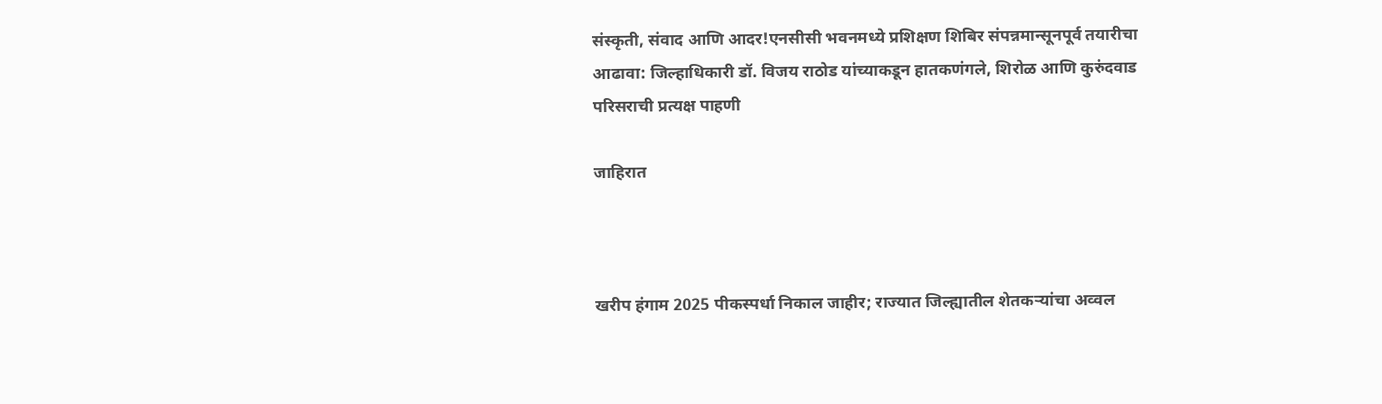संस्कृती, संवाद आणि आदर!एनसीसी भवनमध्ये प्रशिक्षण शिबिर संपन्नमान्सूनपूर्व तयारीचा आढावा: जिल्हाधिकारी डॉ. विजय राठोड यांच्याकडून हातकणंगले, शिरोळ आणि कुरुंदवाड परिसराची प्रत्यक्ष पाहणी

जाहिरात



खरीप हंगाम 2025 पीकस्पर्धा निकाल जाहीर; राज्यात जिल्ह्यातील शेतकऱ्यांचा अव्वल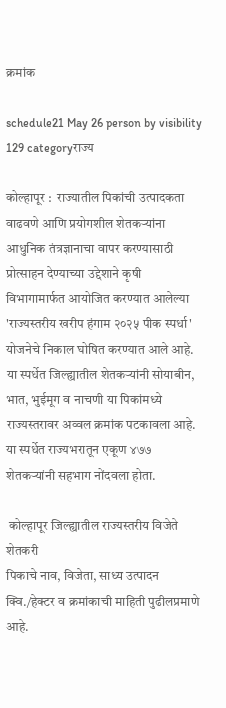क्रमांक

schedule21 May 26 person by visibility 129 categoryराज्य

कोल्हापूर :  राज्यातील पिकांची उत्पादकता वाढवणे आणि प्रयोगशील शेतकऱ्यांना आधुनिक तंत्रज्ञानाचा वापर करण्यासाठी प्रोत्साहन देण्याच्या उद्देशाने कृषी विभागामार्फत आयोजित करण्यात आलेल्या 'राज्यस्तरीय खरीप हंगाम २०२५ पीक स्पर्धा' योजनेचे निकाल घोषित करण्यात आले आहे. या स्पर्धेत जिल्ह्यातील शेतकऱ्यांनी सोयाबीन, भात, भुईमूग व नाचणी या पिकांमध्ये राज्यस्तरावर अव्वल क्रमांक पटकावला आहे.  या स्पर्धेत राज्यभरातून एकूण ४७७ शेतकऱ्यांनी सहभाग नोंदवला होता.

 कोल्हापूर जिल्ह्यातील राज्यस्तरीय विजेते शेतकरी
पिकाचे नाव, विजेता, साध्य उत्पादन क्वि./हेक्टर व क्रमांकाची माहिती पुढीलप्रमाणे आहे.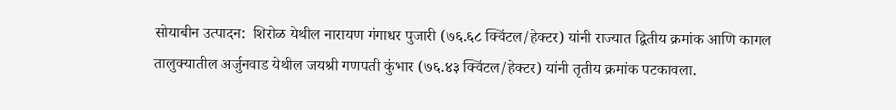सोयाबीन उत्पादन:  शिरोळ येथील नारायण गंगाधर पुजारी (७६.६८ क्विंटल/हेक्टर) यांनी राज्यात द्वितीय क्रमांक आणि कागल तालुक्यातील अर्जुनवाड येथील जयश्री गणपती कुंभार (७६.४३ क्विंटल/हेक्टर) यांनी तृतीय क्रमांक पटकावला.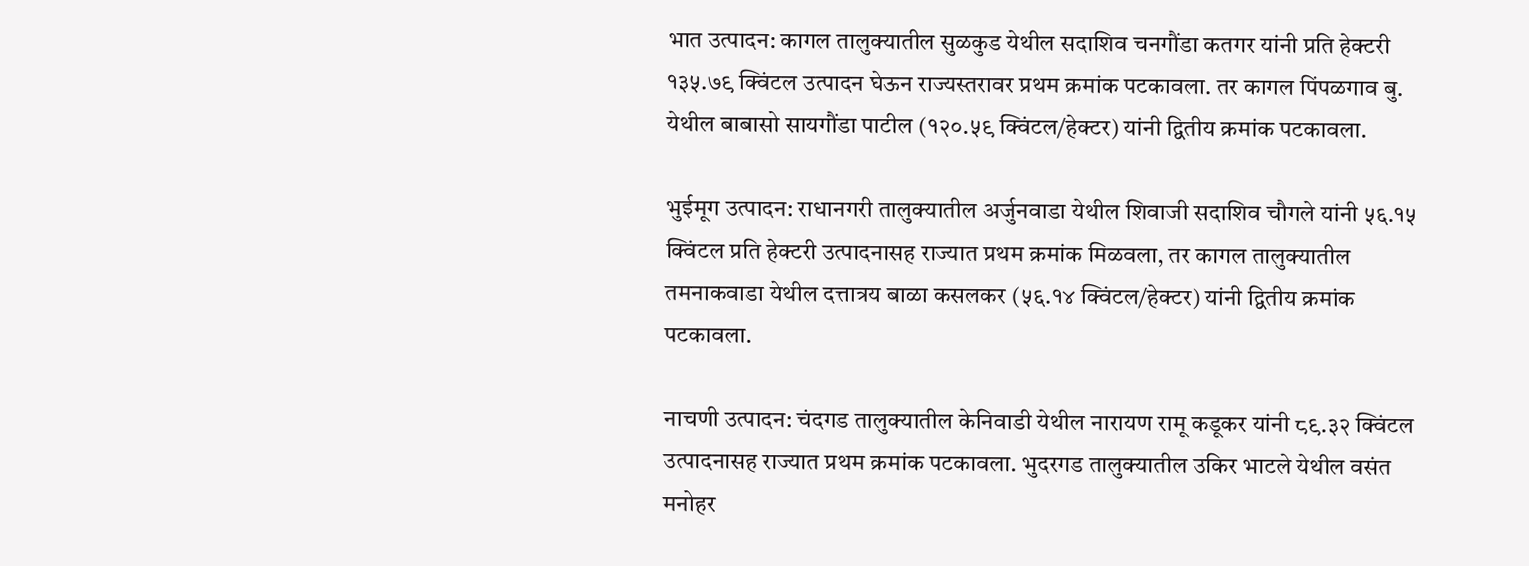भात उत्पादन: कागल तालुक्यातील सुळकुड येथील सदाशिव चनगौंडा कतगर यांनी प्रति हेक्टरी १३५.७९ क्विंटल उत्पादन घेऊन राज्यस्तरावर प्रथम क्रमांक पटकावला. तर कागल पिंपळगाव बु. येथील बाबासो सायगौंडा पाटील (१२०.५९ क्विंटल/हेक्टर) यांनी द्वितीय क्रमांक पटकावला.

भुईमूग उत्पादन: राधानगरी तालुक्यातील अर्जुनवाडा येथील शिवाजी सदाशिव चौगले यांनी ५६.१५ क्विंटल प्रति हेक्टरी उत्पादनासह राज्यात प्रथम क्रमांक मिळवला, तर कागल तालुक्यातील तमनाकवाडा येथील दत्तात्रय बाळा कसलकर (५६.१४ क्विंटल/हेक्टर) यांनी द्वितीय क्रमांक पटकावला.

नाचणी उत्पादन: चंदगड तालुक्यातील केनिवाडी येथील नारायण रामू कडूकर यांनी ८९.३२ क्विंटल उत्पादनासह राज्यात प्रथम क्रमांक पटकावला. भुदरगड तालुक्यातील उकिर भाटले येथील वसंत मनोहर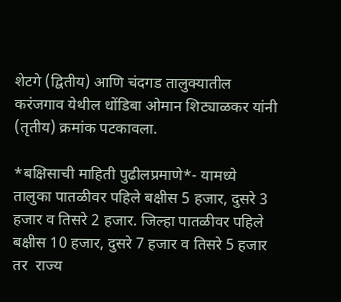शेटगे (द्वितीय) आणि चंदगड तालुक्यातील करंजगाव येथील धोंडिबा ओमान शिट्याळकर यांनी (तृतीय) क्रमांक पटकावला.

*बक्षिसाची माहिती पुढीलप्रमाणे*- यामध्ये तालुका पातळीवर पहिले बक्षीस 5 हजार, दुसरे 3 हजार व तिसरे 2 हजार. जिल्हा पातळीवर पहिले बक्षीस 10 हजार, दुसरे 7 हजार व तिसरे 5 हजार तर  राज्य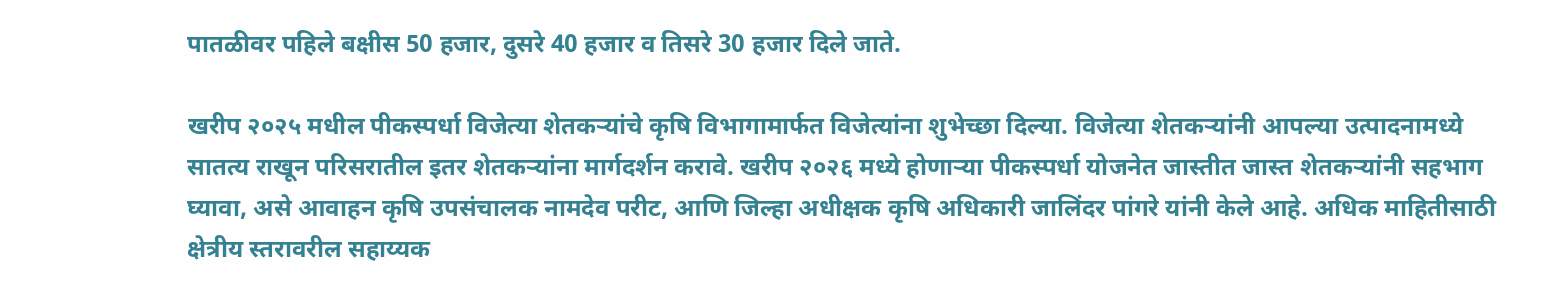पातळीवर पहिले बक्षीस 50 हजार, दुसरे 40 हजार व तिसरे 30 हजार दिले जाते.

खरीप २०२५ मधील पीकस्पर्धा विजेत्या शेतकऱ्यांचे कृषि विभागामार्फत विजेत्यांना शुभेच्छा दिल्या. विजेत्या शेतकऱ्यांनी आपल्या उत्पादनामध्ये सातत्य राखून परिसरातील इतर शेतकऱ्यांना मार्गदर्शन करावे. खरीप २०२६ मध्ये होणाऱ्या पीकस्पर्धा योजनेत जास्तीत जास्त शेतकऱ्यांनी सहभाग घ्यावा, असे आवाहन कृषि उपसंचालक नामदेव परीट, आणि जिल्हा अधीक्षक कृषि अधिकारी जालिंदर पांगरे यांनी केले आहे. अधिक माहितीसाठी क्षेत्रीय स्तरावरील सहाय्यक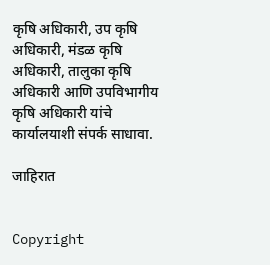कृषि अधिकारी, उप कृषि अधिकारी, मंडळ कृषि अधिकारी, तालुका कृषि अधिकारी आणि उपविभागीय कृषि अधिकारी यांचे कार्यालयाशी संपर्क साधावा.

जाहिरात


Copyright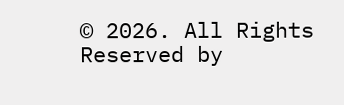© 2026. All Rights Reserved by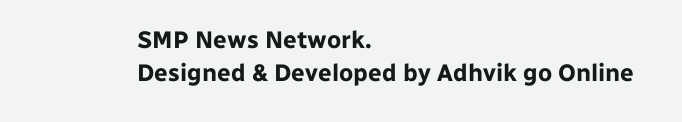SMP News Network.
Designed & Developed by Adhvik go Online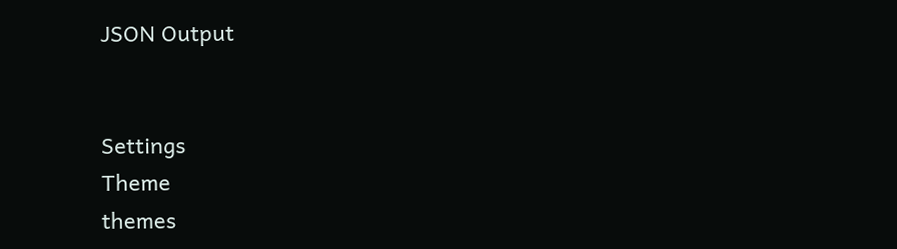JSON Output


Settings
Theme
themes